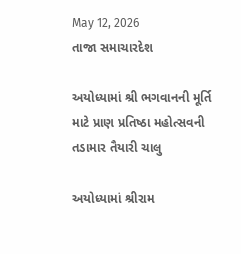May 12, 2026
તાજા સમાચારદેશ

અયોધ્‍યામાં શ્રી ભગવાનની મૂર્તિ માટે પ્રાણ પ્રતિષ્‍ઠા મહોત્‍સવની તડામાર તૈયારી ચાલુ

અયોધ્‍યામાં શ્રીરામ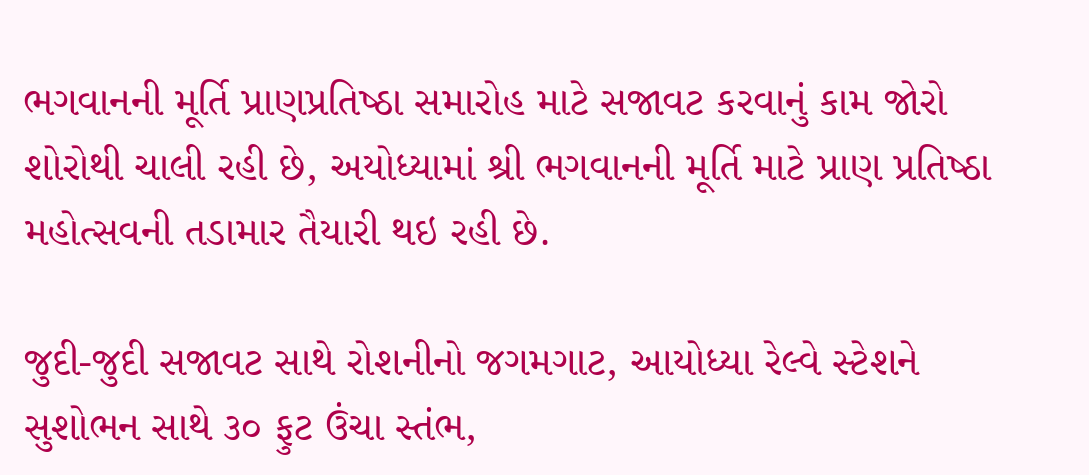ભગવાનની મૂર્તિ પ્રાણપ્રતિષ્‍ઠા સમારોહ માટે સજાવટ કરવાનું કામ જોરો શોરોથી ચાલી રહી છે, અયોધ્‍યામાં શ્રી ભગવાનની મૂર્તિ માટે પ્રાણ પ્રતિષ્‍ઠા મહોત્‍સવની તડામાર તૈયારી થઇ રહી છે.

જુદી-જુદી સજાવટ સાથે રોશનીનો જગમગાટ, આયોધ્‍યા રેલ્‍વે સ્‍ટેશને સુશોભન સાથે ૩૦ ફુટ ઉંચા સ્‍તંભ,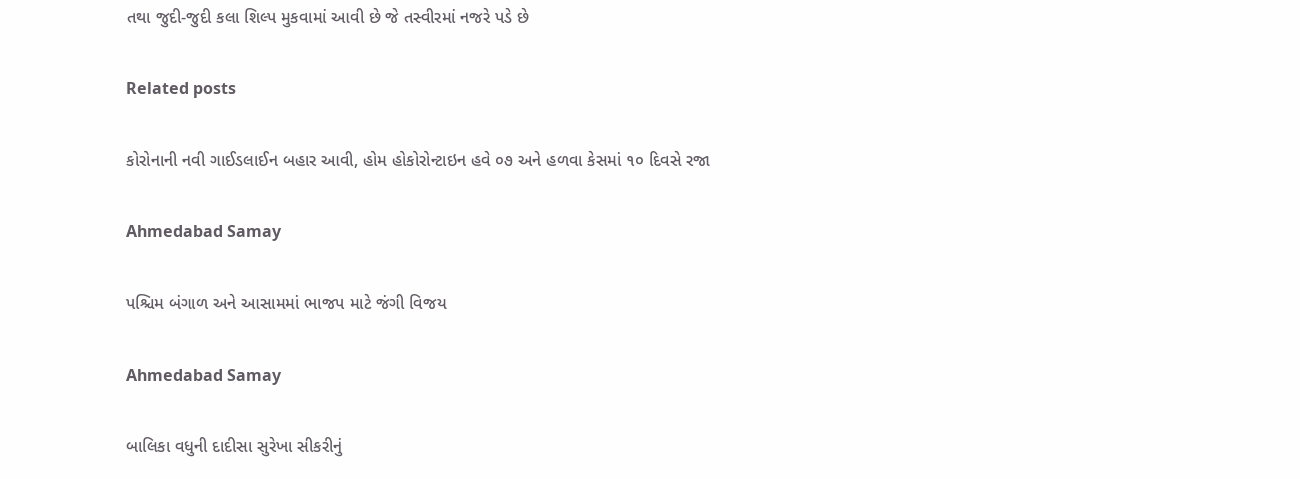તથા જુદી-જુદી કલા શિલ્‍પ મુકવામાં આવી છે જે તસ્‍વીરમાં નજરે પડે છે

Related posts

કોરોનાની નવી ગાઈડલાઈન બહાર આવી, હોમ હોકોરોન્ટાઇન હવે ૦૭ અને હળવા કેસમાં ૧૦ દિવસે રજા

Ahmedabad Samay

પશ્ચિમ બંગાળ અને આસામમાં ભાજપ માટે જંગી વિજય

Ahmedabad Samay

બાલિકા વધુની દાદીસા સુરેખા સીકરીનું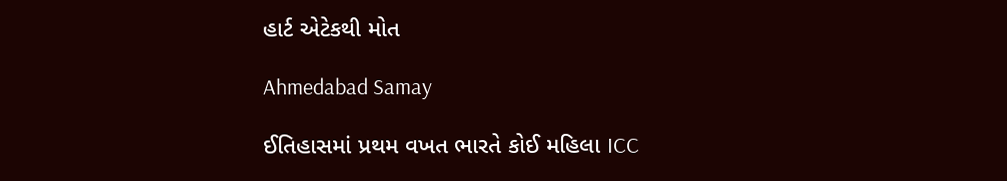હાર્ટ એટેકથી મોત

Ahmedabad Samay

ઈતિહાસમાં પ્રથમ વખત ભારતે કોઈ મહિલા ICC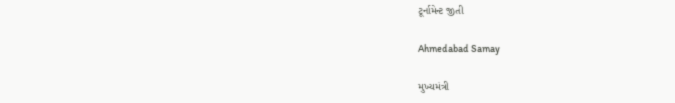ટૂર્નામેન્ટ જીતી

Ahmedabad Samay

મુખ્યમંત્રી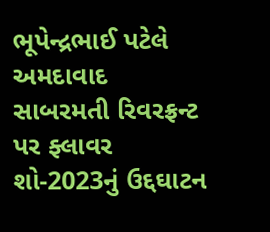ભૂપેન્દ્રભાઈ પટેલે અમદાવાદ સાબરમતી રિવરફ્રન્ટ પર ફ્લાવર શો-2023નું ઉદ્દઘાટન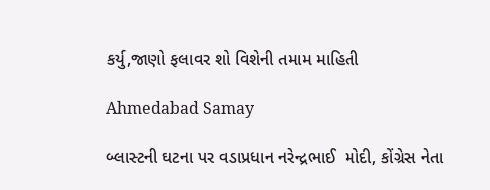કર્યુ,જાણો ફલાવર શો વિશેની તમામ માહિતી

Ahmedabad Samay

બ્લાસ્ટની ઘટના પર વડાપ્રધાન નરેન્દ્રભાઈ  મોદી, કોંગ્રેસ નેતા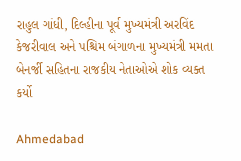રાહુલ ગાંધી, દિલ્હીના પૂર્વ મુખ્યમંત્રી અરવિંદ કેજરીવાલ અને પશ્ચિમ બંગાળના મુખ્યમંત્રી મમતા બેનર્જી સહિતના રાજકીય નેતાઓએ શોક વ્યક્ત કર્યો

Ahmedabad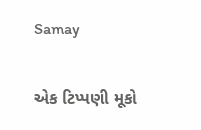Samay

એક ટિપ્પણી મૂકો